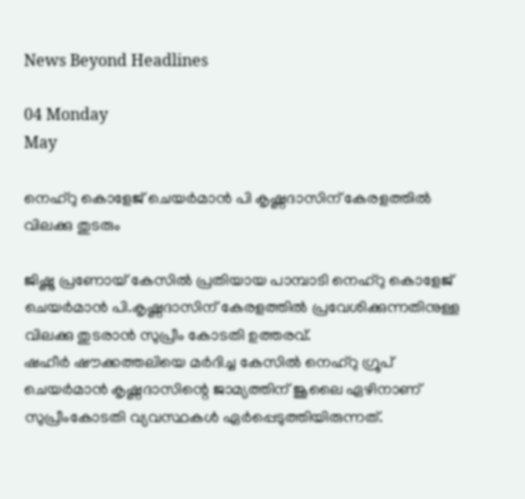News Beyond Headlines

04 Monday
May

നെഹ്‌റു കൊളേജ് ചെയര്‍മാന്‍ പി കൃഷ്ണദാസിന് കേരളത്തില്‍ വിലക്കു തുടരും

ജിഷ്ണു പ്രണോയ് കേസില്‍ പ്രതിയായ പാമ്പാടി നെഹ്‌റു കൊളേജ് ചെയര്‍മാന്‍ പി.കൃഷ്ണദാസിന് കേരളത്തില്‍ പ്രവേശിക്കുന്നതിനുള്ള വിലക്കു തുടരാന്‍ സുപ്രീം കോടതി ഉത്തരവ്.
ഷഹീര്‍ ഷൗക്കത്തലിയെ മര്‍ദിച്ച കേസില്‍ നെഹ്റു ഗ്രൂപ് ചെയര്‍മാന്‍ കൃഷ്ണദാസിന്റെ ജാമ്യത്തിന് ജൂലൈ ഏഴിനാണ് സുപ്രീംകോടതി വ്യവസ്ഥകള്‍ ഏര്‍പ്പെടുത്തിയിരുന്നത്.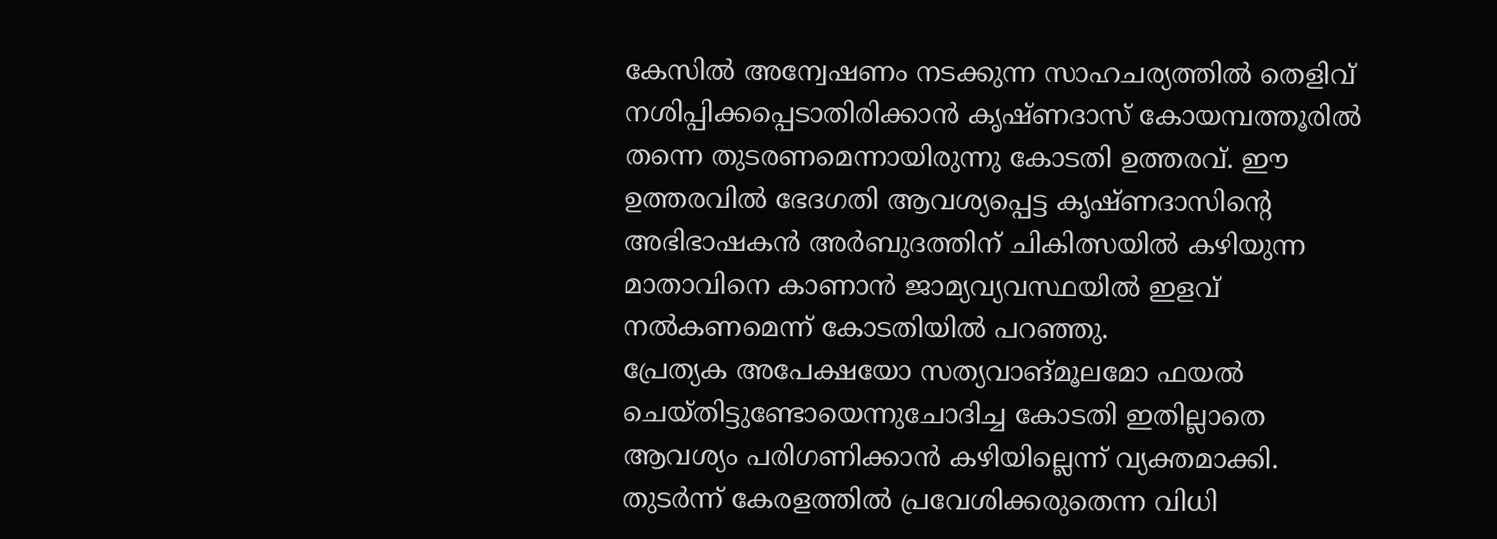കേസില്‍ അന്വേഷണം നടക്കുന്ന സാഹചര്യത്തില്‍ തെളിവ് നശിപ്പിക്കപ്പെടാതിരിക്കാന്‍ കൃഷ്ണദാസ് കോയമ്പത്തൂരില്‍ തന്നെ തുടരണമെന്നായിരുന്നു കോടതി ഉത്തരവ്. ഈ ഉത്തരവില്‍ ഭേദഗതി ആവശ്യപ്പെട്ട കൃഷ്ണദാസിന്റെ അഭിഭാഷകന്‍ അര്‍ബുദത്തിന് ചികിത്സയില്‍ കഴിയുന്ന മാതാവിനെ കാണാന്‍ ജാമ്യവ്യവസ്ഥയില്‍ ഇളവ് നല്‍കണമെന്ന് കോടതിയില്‍ പറഞ്ഞു.
പ്രേത്യക അപേക്ഷയോ സത്യവാങ്മൂലമോ ഫയല്‍ ചെയ്തിട്ടുണ്ടോയെന്നുചോദിച്ച കോടതി ഇതില്ലാതെ ആവശ്യം പരിഗണിക്കാന്‍ കഴിയില്ലെന്ന് വ്യക്തമാക്കി. തുടര്‍ന്ന് കേരളത്തില്‍ പ്രവേശിക്കരുതെന്ന വിധി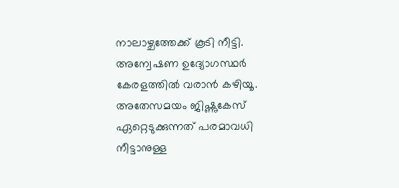നാലാഴ്ചത്തേക്ക് കൂടി നീട്ടി. അന്വേഷണ ഉദ്യോഗസ്ഥര്‍ കേരളത്തില്‍ വരാന്‍ കഴിയൂ.
അതേസമയം ജിഷ്ണുകേസ് ഏറ്റെടുക്കുന്നത് പരമാവധി നീട്ടാനുള്ള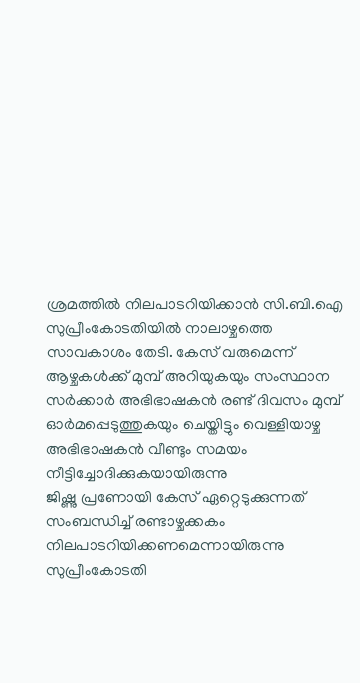ശ്രമത്തില്‍ നിലപാടറിയിക്കാന്‍ സി.ബി.ഐ സുപ്രീംകോടതിയില്‍ നാലാഴ്ചത്തെ സാവകാശം തേടി. കേസ് വരുമെന്ന് ആഴ്ചകള്‍ക്ക് മുമ്പ് അറിയുകയും സംസ്ഥാന സര്‍ക്കാര്‍ അഭിഭാഷകന്‍ രണ്ട് ദിവസം മുമ്പ് ഓര്‍മപ്പെടുത്തുകയും ചെയ്തിട്ടും വെള്ളിയാഴ്ച അഭിഭാഷകന്‍ വീണ്ടും സമയം നീട്ടിച്ചോദിക്കുകയായിരുന്നു
ജിഷ്ണു പ്രണോയി കേസ് ഏറ്റെടുക്കുന്നത് സംബന്ധിച്ച് രണ്ടാഴ്ചക്കകം നിലപാടറിയിക്കണമെന്നായിരുന്നു സുപ്രീംകോടതി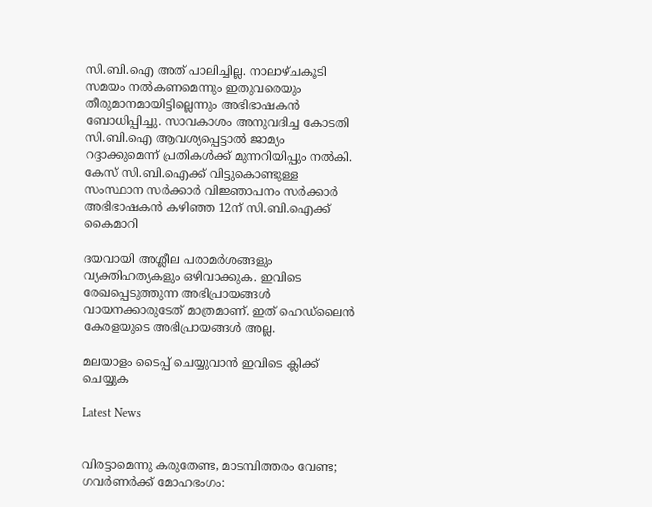സി.ബി.ഐ അത് പാലിച്ചില്ല. നാലാഴ്ചകൂടി സമയം നല്‍കണമെന്നും ഇതുവരെയും തീരുമാനമായിട്ടില്ലെന്നും അഭിഭാഷകന്‍ ബോധിപ്പിച്ചു. സാവകാശം അനുവദിച്ച കോടതി സി.ബി.ഐ ആവശ്യപ്പെട്ടാല്‍ ജാമ്യം റദ്ദാക്കുമെന്ന് പ്രതികള്‍ക്ക് മുന്നറിയിപ്പും നല്‍കി. കേസ് സി.ബി.ഐക്ക് വിട്ടുകൊണ്ടുള്ള സംസ്ഥാന സര്‍ക്കാര്‍ വിജ്ഞാപനം സര്‍ക്കാര്‍ അഭിഭാഷകന്‍ കഴിഞ്ഞ 12ന് സി.ബി.ഐക്ക് കൈമാറി

ദയവായി അശ്ലീല പരാമര്‍ശങ്ങളും വ്യക്തിഹത്യകളും ഒഴിവാക്കുക. ഇവിടെ രേഖപ്പെടുത്തുന്ന അഭിപ്രായങ്ങള്‍ വായനക്കാരുടേത്‌ മാത്രമാണ്‌. ഇത്‌ ഹെഡ്‌ലൈന്‍ കേരളയുടെ അഭിപ്രായങ്ങള്‍ അല്ല.

മലയാളം ടൈപ്പ് ചെയ്യുവാൻ ഇവിടെ ക്ലിക്ക് ചെയ്യുക

Latest News


വിരട്ടാമെന്നു കരുതേണ്ട, മാടമ്പിത്തരം വേണ്ട; ഗവർണർക്ക് മോഹഭംഗം: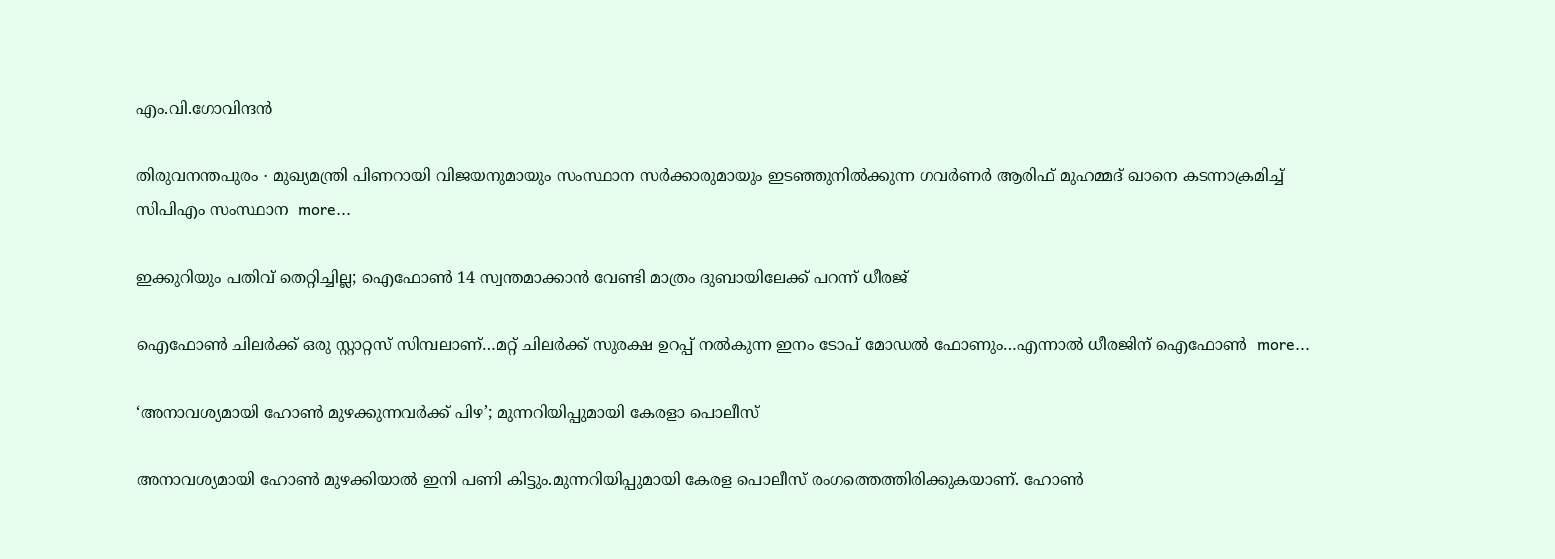എം.വി.ഗോവിന്ദൻ

തിരുവനന്തപുരം ∙ മുഖ്യമന്ത്രി പിണറായി വിജയനുമായും സംസ്ഥാന സർക്കാരുമായും ഇടഞ്ഞുനിൽക്കുന്ന ഗവര്‍ണർ ആരിഫ് മുഹമ്മദ് ഖാനെ കടന്നാക്രമിച്ച് സിപിഎം സംസ്ഥാന  more...

ഇക്കുറിയും പതിവ് തെറ്റിച്ചില്ല; ഐഫോൺ 14 സ്വന്തമാക്കാൻ വേണ്ടി മാത്രം ദുബായിലേക്ക് പറന്ന് ധീരജ്

ഐഫോൺ ചിലർക്ക് ഒരു സ്റ്റാറ്റസ് സിമ്പലാണ്…മറ്റ് ചിലർക്ക് സുരക്ഷ ഉറപ്പ് നൽകുന്ന ഇനം ടോപ് മോഡൽ ഫോണും…എന്നാൽ ധീരജിന് ഐഫോൺ  more...

‘അനാവശ്യമായി ഹോണ്‍ മുഴക്കുന്നവർക്ക് പിഴ’; മുന്നറിയിപ്പുമായി കേരളാ പൊലീസ്

അനാവശ്യമായി ഹോണ്‍ മുഴക്കിയാല്‍ ഇനി പണി കിട്ടും.മുന്നറിയിപ്പുമായി കേരള പൊലീസ് രംഗത്തെത്തിരിക്കുകയാണ്. ഹോണ്‍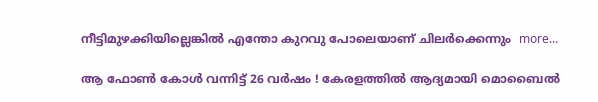നീട്ടിമുഴക്കിയില്ലെങ്കില്‍ എന്തോ കുറവു പോലെയാണ് ചിലര്‍ക്കെന്നും  more...

ആ ഫോൺ കോൾ വന്നിട്ട് 26 വർഷം ! കേരളത്തിൽ ആദ്യമായി മൊബൈൽ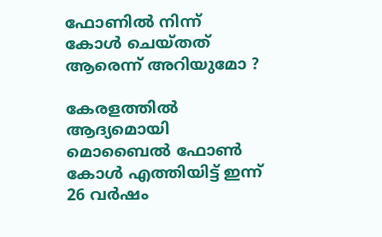ഫോണിൽ നിന്ന് കോൾ ചെയ്തത് ആരെന്ന് അറിയുമോ ?

കേരളത്തിൽ ആദ്യമൊയി മൊബൈൽ ഫോൺ കോൾ എത്തിയിട്ട് ഇന്ന് 26 വർഷം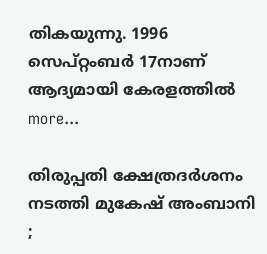തികയുന്നു. 1996 സെപ്റ്റംബർ 17നാണ് ആദ്യമായി കേരളത്തിൽ  more...

തിരുപ്പതി ക്ഷേത്രദർശനം നടത്തി മുകേഷ് അംബാനി ;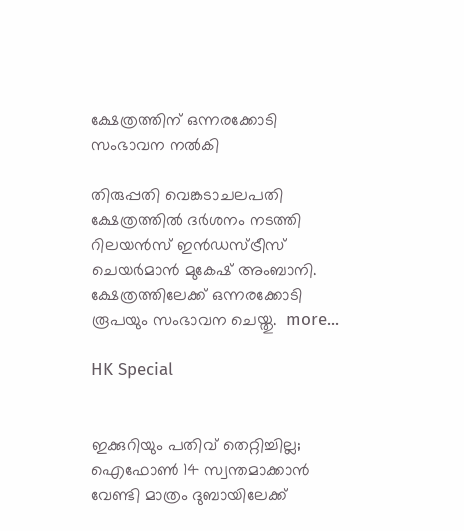ക്ഷേത്രത്തിന് ഒന്നരക്കോടി സംഭാവന നൽകി

തിരുപ്പതി വെങ്കടാചലപതി ക്ഷേത്രത്തിൽ ദർശനം നടത്തി റിലയൻസ് ഇൻഡസ്ട്രീസ് ചെയർമാൻ മുകേഷ് അംബാനി. ക്ഷേത്രത്തിലേക്ക് ഒന്നരക്കോടി രൂപയും സംഭാവന ചെയ്തു.  more...

HK Special


ഇക്കുറിയും പതിവ് തെറ്റിച്ചില്ല; ഐഫോൺ 14 സ്വന്തമാക്കാൻ വേണ്ടി മാത്രം ദുബായിലേക്ക്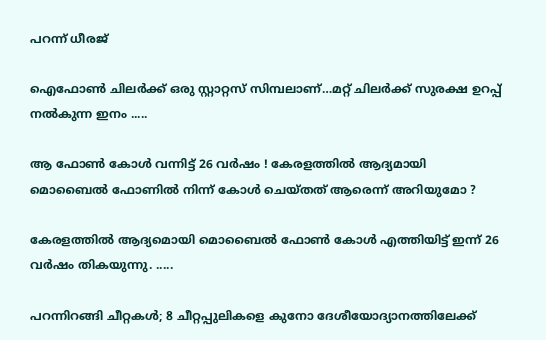പറന്ന് ധീരജ്

ഐഫോൺ ചിലർക്ക് ഒരു സ്റ്റാറ്റസ് സിമ്പലാണ്…മറ്റ് ചിലർക്ക് സുരക്ഷ ഉറപ്പ് നൽകുന്ന ഇനം .....

ആ ഫോൺ കോൾ വന്നിട്ട് 26 വർഷം ! കേരളത്തിൽ ആദ്യമായി മൊബൈൽ ഫോണിൽ നിന്ന് കോൾ ചെയ്തത് ആരെന്ന് അറിയുമോ ?

കേരളത്തിൽ ആദ്യമൊയി മൊബൈൽ ഫോൺ കോൾ എത്തിയിട്ട് ഇന്ന് 26 വർഷം തികയുന്നു. .....

പറന്നിറങ്ങി ചീറ്റകൾ; 8 ചീറ്റപ്പുലികളെ കുനോ ദേശീയോദ്യാനത്തിലേക്ക്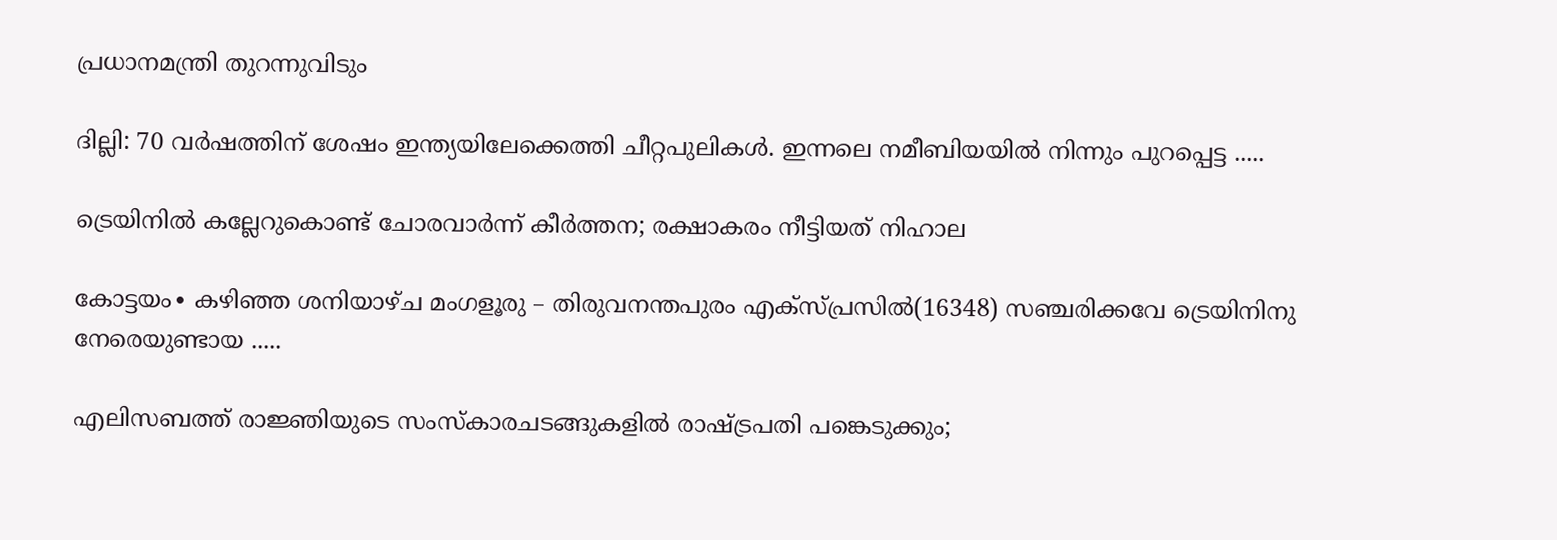പ്രധാനമന്ത്രി തുറന്നുവിടും

ദില്ലി: 70 വർഷത്തിന് ശേഷം ഇന്ത്യയിലേക്കെത്തി ചീറ്റപുലികൾ. ഇന്നലെ നമീബിയയില്‍ നിന്നും പുറപ്പെട്ട .....

ട്രെയിനിൽ കല്ലേറുകൊണ്ട് ചോരവാർന്ന് കീർത്തന; രക്ഷാകരം നീട്ടിയത് നിഹാല

കോട്ടയം∙ കഴിഞ്ഞ ശനിയാഴ്ച മംഗളൂരു – തിരുവനന്തപുരം എക്സ്പ്രസിൽ(16348) സഞ്ചരിക്കവേ ട്രെയിനിനു നേരെയുണ്ടായ .....

എലിസബത്ത് രാജ്ഞിയുടെ സംസ്കാരചടങ്ങുകളിൽ രാഷ്ട്രപതി പങ്കെടുക്കും;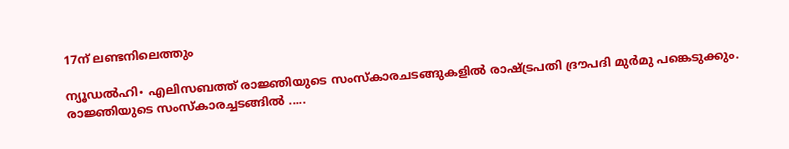17ന് ലണ്ടനിലെത്തും

ന്യൂഡൽഹി∙ എലിസബത്ത് രാജ്ഞിയുടെ സംസ്കാരചടങ്ങുകളിൽ രാഷ്ട്രപതി ദ്രൗപദി മുർമു പങ്കെടുക്കും. രാജ്ഞിയുടെ സംസ്‌കാരച്ചടങ്ങിൽ .....